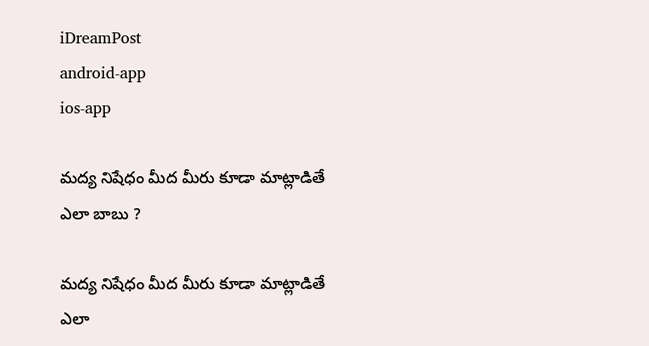iDreamPost
android-app
ios-app

మద్య నిషేధం మీద మీరు కూడా మాట్లాడితే ఎలా బాబు ?

మద్య నిషేధం మీద మీరు కూడా మాట్లాడితే ఎలా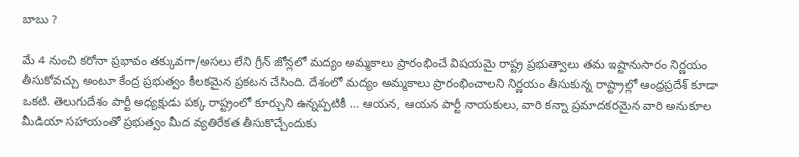బాబు ?

మే 4 నుంచి కరోనా ప్రభావం తక్కువగా/అసలు లేని గ్రీన్ జోన్లలో మద్యం అమ్మకాలు ప్రారంభించే విషయమై రాష్ట్ర ప్రభుత్వాలు తమ ఇష్టానుసారం నిర్ణయం తీసుకోవచ్చు అంటూ కేంద్ర ప్రభుత్వం కీలకమైన ప్రకటన చేసింది. దేశంలో మద్యం అమ్మకాలు ప్రారంభించాలని నిర్ణయం తీసుకున్న రాష్ట్రాల్లో ఆంధ్రప్రదేశ్ కూడా ఒకటి. తెలుగుదేశం పార్టీ అధ్యక్షుడు పక్క రాష్ట్రంలో కూర్చుని ఉన్నప్పటికీ … ఆయన, ఆయన పార్టీ నాయకులు, వారి కన్నా ప్రమాదకరమైన వారి అనుకూల మీడియా సహాయంతో ప్రభుత్వం మీద వ్యతిరేకత తీసుకొచ్చేందుకు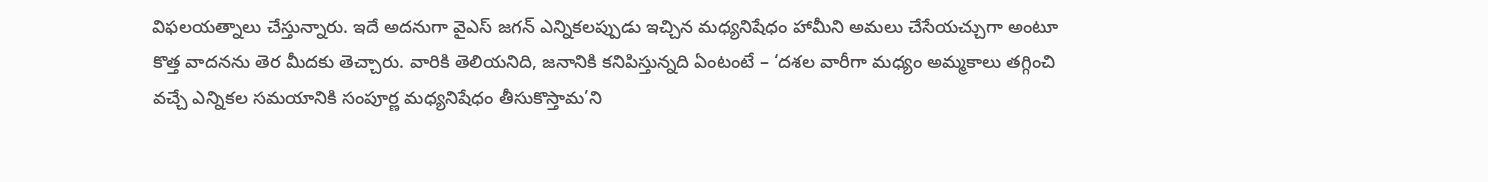విఫలయత్నాలు చేస్తున్నారు. ఇదే అదనుగా వైఎస్ జగన్ ఎన్నికలప్పుడు ఇచ్చిన మధ్యనిషేధం హామీని అమలు చేసేయచ్చుగా అంటూ కొత్త వాదనను తెర మీదకు తెచ్చారు. వారికి తెలియనిది, జనానికి కనిపిస్తున్నది ఏంటంటే – ‘దశల వారీగా మధ్యం అమ్మకాలు తగ్గించి వచ్చే ఎన్నికల సమయానికి సంపూర్ణ మధ్యనిషేధం తీసుకొస్తామ’ని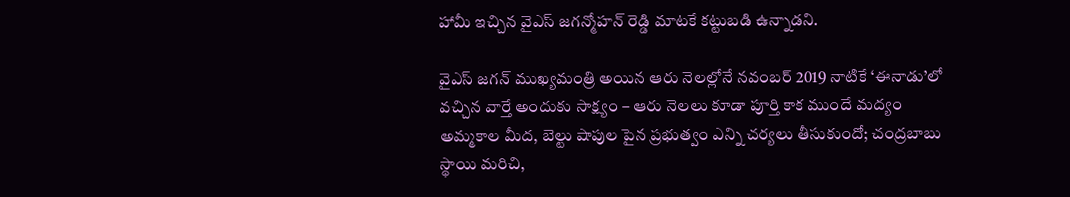హామీ ఇచ్చిన వైఎస్ జగన్మోహన్ రెడ్డి మాటకే కట్టుబడి ఉన్నాడని.

వైఎస్ జగన్ ముఖ్యమంత్రి అయిన ఆరు నెలల్లోనే నవంబర్ 2019 నాటికే ‘ఈనాడు’లో వచ్చిన వార్తే అందుకు సాక్ష్యం – ఆరు నెలలు కూడా పూర్తి కాక ముందే మద్యం అమ్మకాల మీద, బెల్టు షాపుల పైన ప్రభుత్వం ఎన్ని చర్యలు తీసుకుందో; చంద్రబాబు స్థాయి మరిచి,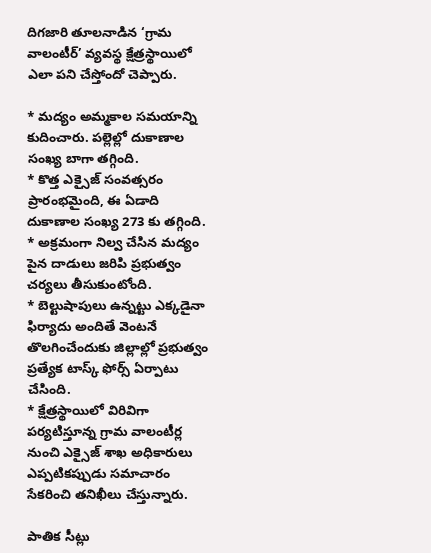దిగజారి తూలనాడిన ‘గ్రామ వాలంటీర్’ వ్యవస్థ క్షేత్రస్థాయిలో ఎలా పని చేస్తోందో చెప్పారు.

* మద్యం అమ్మకాల సమయాన్ని కుదించారు. పల్లెల్లో దుకాణాల సంఖ్య బాగా తగ్గింది.
* కొత్త ఎక్సైజ్ సంవత్సరం ప్రారంభమైంది, ఈ ఏడాది దుకాణాల సంఖ్య 273 కు తగ్గింది.
* అక్రమంగా నిల్వ చేసిన మద్యం పైన దాడులు జరిపి ప్రభుత్వం చర్యలు తీసుకుంటోంది.
* బెల్టుషాపులు ఉన్నట్టు ఎక్కడైనా ఫిర్యాదు అందితే వెంటనే తొలగించేందుకు జిల్లాల్లో ప్రభుత్వం ప్రత్యేక టాస్క్ ఫోర్స్ ఏర్పాటు చేసింది.
* క్షేత్రస్థాయిలో విరివిగా పర్యటిస్తూన్న గ్రామ వాలంటీర్ల నుంచి ఎక్సైజ్ శాఖ అధికారులు ఎప్పటికప్పుడు సమాచారం సేకరించి తనిఖీలు చేస్తున్నారు.

పాతిక సీట్లు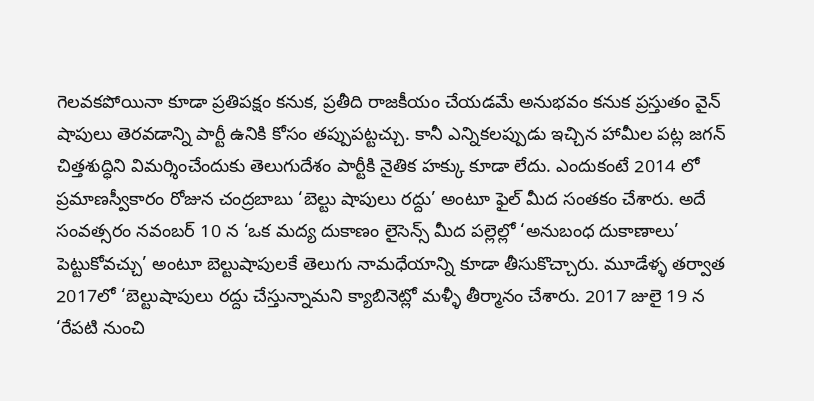గెలవకపోయినా కూడా ప్రతిపక్షం కనుక, ప్రతీది రాజకీయం చేయడమే అనుభవం కనుక ప్రస్తుతం వైన్ షాపులు తెరవడాన్ని పార్టీ ఉనికి కోసం తప్పుపట్టచ్చు. కానీ ఎన్నికలప్పుడు ఇచ్చిన హామీల పట్ల జగన్ చిత్తశుద్ధిని విమర్శించేందుకు తెలుగుదేశం పార్టీకి నైతిక హక్కు కూడా లేదు. ఎందుకంటే 2014 లో ప్రమాణస్వీకారం రోజున చంద్రబాబు ‘బెల్టు షాపులు రద్దు’ అంటూ ఫైల్ మీద సంతకం చేశారు. అదే సంవత్సరం నవంబర్ 10 న ‘ఒక మద్య దుకాణం లైసెన్స్ మీద పల్లెల్లో ‘అనుబంధ దుకాణాలు’ పెట్టుకోవచ్చు’ అంటూ బెల్టుషాపులకే తెలుగు నామధేయాన్ని కూడా తీసుకొచ్చారు. మూడేళ్ళ తర్వాత 2017లో ‘బెల్టుషాపులు రద్దు చేస్తున్నామని క్యాబినెట్లో మళ్ళీ తీర్మానం చేశారు. 2017 జులై 19 న ‘రేపటి నుంచి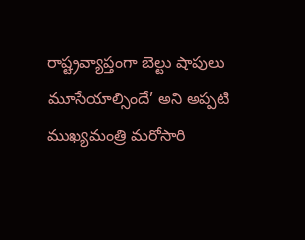రాష్ట్రవ్యాప్తంగా బెల్టు షాపులు మూసేయాల్సిందే’ అని అప్పటి ముఖ్యమంత్రి మరోసారి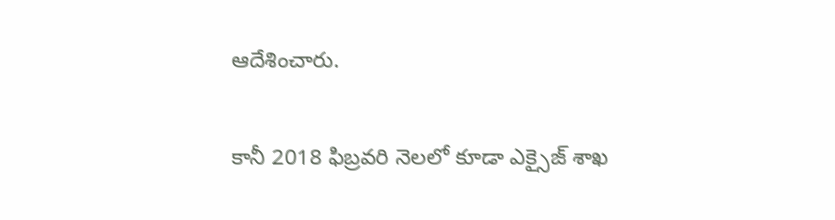ఆదేశించారు.

కానీ 2018 ఫిబ్రవరి నెలలో కూడా ఎక్సైజ్ శాఖ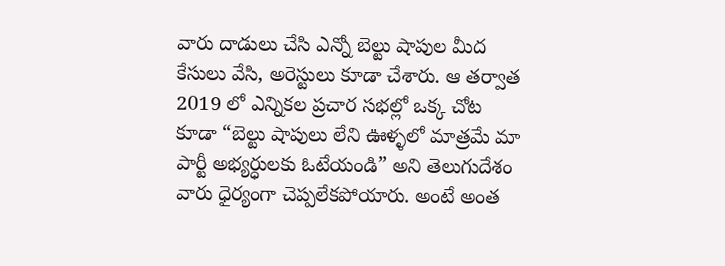వారు దాడులు చేసి ఎన్నో బెల్టు షాపుల మీద కేసులు వేసి, అరెస్టులు కూడా చేశారు. ఆ తర్వాత 2019 లో ఎన్నికల ప్రచార సభల్లో ఒక్క చోట కూడా “బెల్టు షాపులు లేని ఊళ్ళలో మాత్రమే మా పార్టీ అభ్యర్ధులకు ఓటేయండి” అని తెలుగుదేశం వారు ధైర్యంగా చెప్పలేకపోయారు. అంటే అంత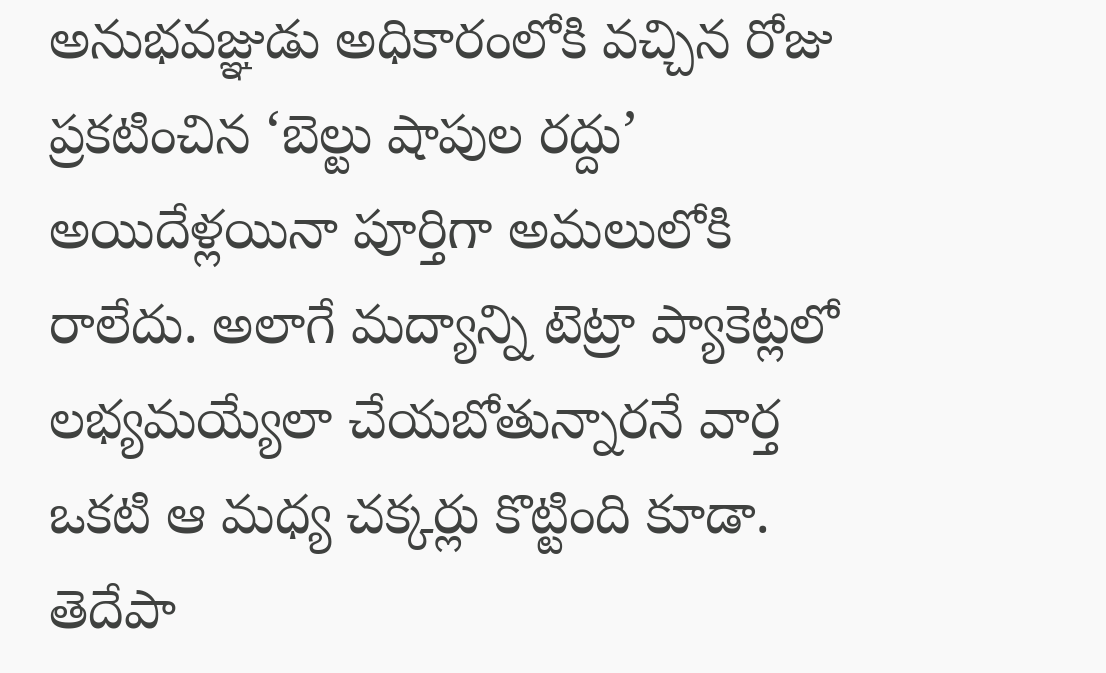అనుభవజ్ఞుడు అధికారంలోకి వచ్చిన రోజు ప్రకటించిన ‘బెల్టు షాపుల రద్దు’ అయిదేళ్లయినా పూర్తిగా అమలులోకి రాలేదు. అలాగే మద్యాన్ని టెట్రా ప్యాకెట్లలో లభ్యమయ్యేలా చేయబోతున్నారనే వార్త ఒకటి ఆ మధ్య చక్కర్లు కొట్టింది కూడా. తెదేపా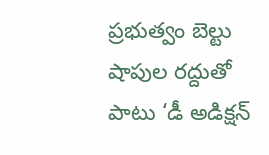ప్రభుత్వం బెల్టు షాపుల రద్దుతో పాటు ‘డీ అడిక్షన్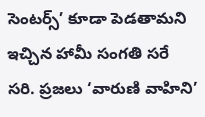సెంటర్స్’ కూడా పెడతామని ఇచ్చిన హామీ సంగతి సరే సరి. ప్రజలు ‘వారుణి వాహిని’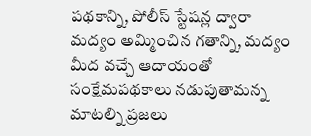పథకాన్ని, పోలీస్ స్టేషన్ల ద్వారా మద్యం అమ్మించిన గతాన్ని, మద్యం మీద వచ్చే ఆదాయంతో సంక్షేమపథకాలు నడుపుతామన్న మాటల్ని ప్రజలు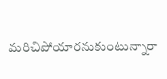మరిచిపోయారనుకుంటున్నారా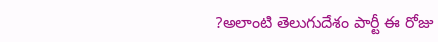?అలాంటి తెలుగుదేశం పార్టీ ఈ రోజు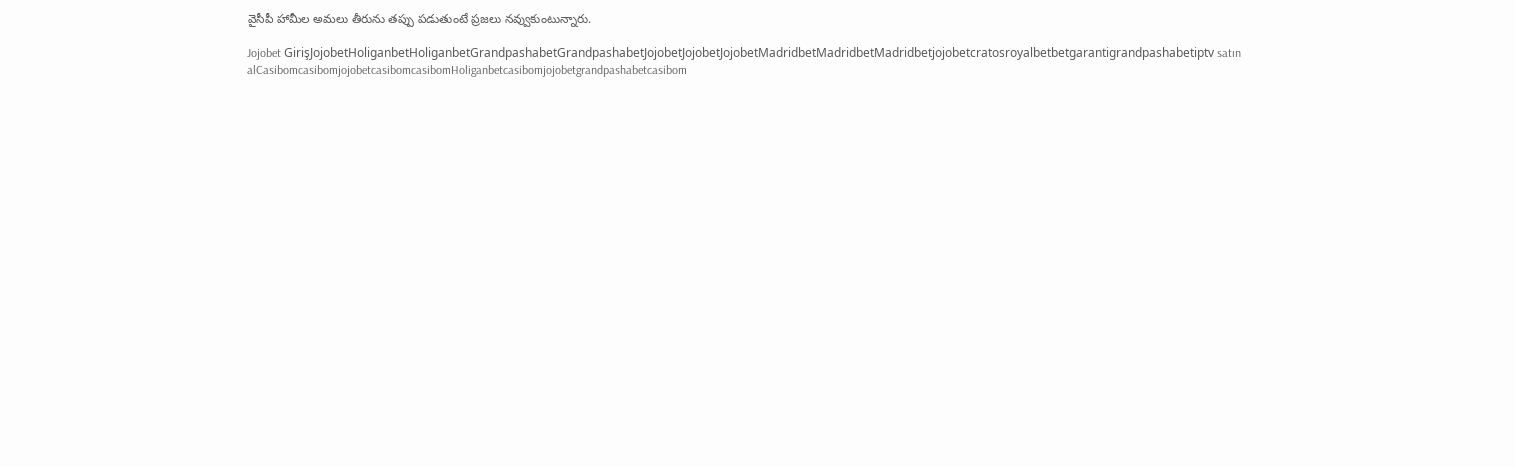వైసీపీ హామీల అమలు తీరును తప్పు పడుతుంటే ప్రజలు నవ్వుకుంటున్నారు.

Jojobet GirişJojobetHoliganbetHoliganbetGrandpashabetGrandpashabetJojobetJojobetJojobetMadridbetMadridbetMadridbetjojobetcratosroyalbetbetgarantigrandpashabetiptv satın alCasibomcasibomjojobetcasibomcasibomHoliganbetcasibomjojobetgrandpashabetcasibom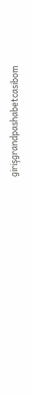girişgrandpashabetcasibom